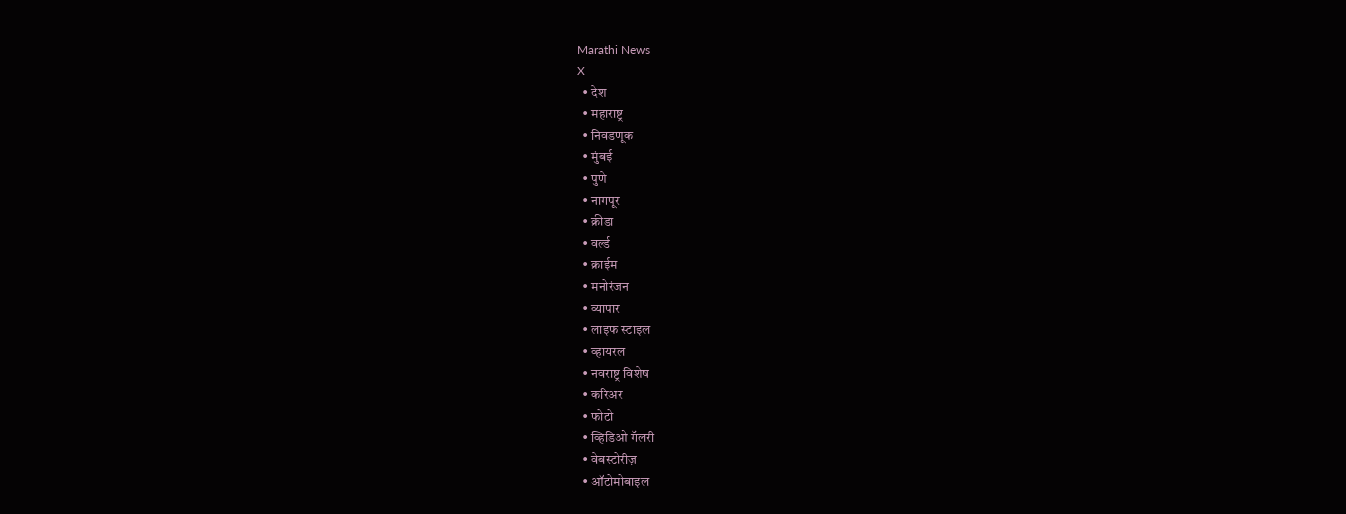Marathi News
X
  • देश
  • महाराष्ट्र
  • निवडणूक
  • मुंबई
  • पुणे
  • नागपूर
  • क्रीडा
  • वर्ल्ड
  • क्राईम
  • मनोरंजन
  • व्यापार
  • लाइफ स्टाइल
  • व्हायरल
  • नवराष्ट्र विशेष
  • करिअर
  • फोटो
  • व्हिडिओ गॅलरी
  • वेबस्टोरीज़
  • ऑटोमोबाइल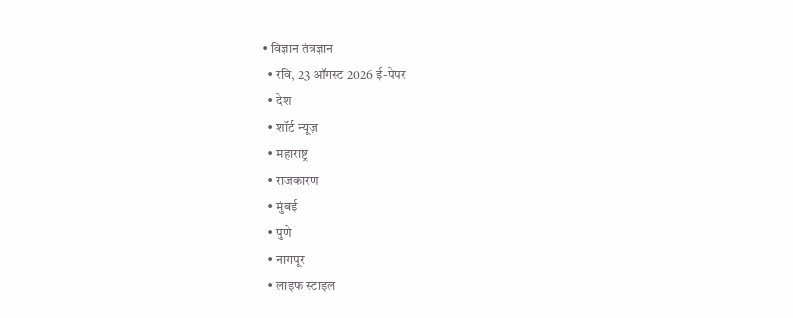• विज्ञान तंत्रज्ञान
  • रवि, 23 ऑगस्ट 2026 ई-पेपर
  • देश
  • शॉर्ट न्यूज़
  • महाराष्ट्र
  • राजकारण
  • मुंबई
  • पुणे
  • नागपूर
  • लाइफ स्टाइल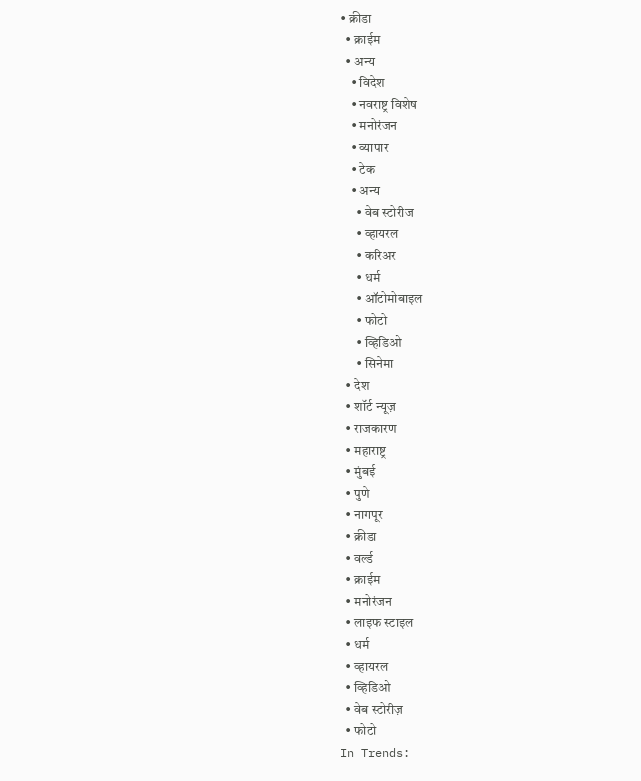• क्रीडा
  • क्राईम
  • अन्य
    • विदेश
    • नवराष्ट्र विशेष
    • मनोरंजन
    • व्यापार
    • टेक
    • अन्य
      • वेब स्टोरीज
      • व्हायरल
      • करिअर
      • धर्म
      • ऑटोमोबाइल
      • फोटो
      • व्हिडिओ
      • सिनेमा
  • देश
  • शॉर्ट न्यूज़
  • राजकारण
  • महाराष्ट्र
  • मुंबई
  • पुणे
  • नागपूर
  • क्रीडा
  • वर्ल्ड
  • क्राईम
  • मनोरंजन
  • लाइफ स्टाइल
  • धर्म
  • व्हायरल
  • व्हिडिओ
  • वेब स्टोरीज़
  • फोटो
In Trends: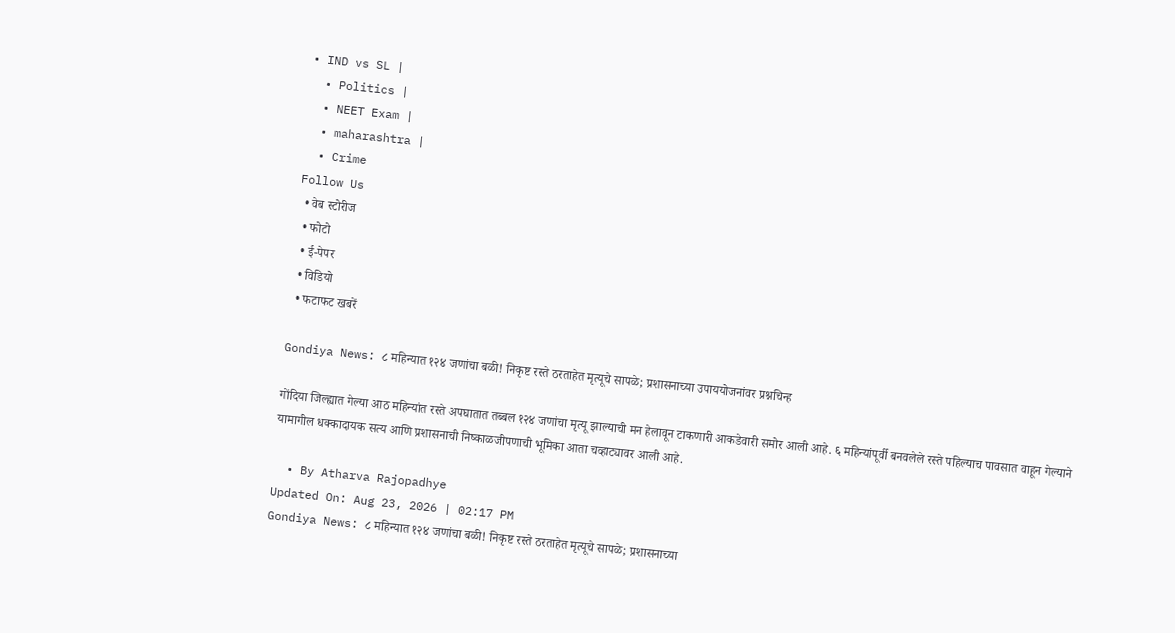• IND vs SL |
  • Politics |
  • NEET Exam |
  • maharashtra |
  • Crime
Follow Us
  • वेब स्टोरीज
  • फोटो
  • ई-पेपर
  • विडियो
  • फटाफट खबरें

Gondiya News: ८ महिन्यात १२४ जणांचा बळी! निकृष्ट रस्ते ठरताहेत मृत्यूचे सापळे; प्रशासनाच्या उपाययोजनांवर प्रश्नचिन्ह

गोंदिया जिल्ह्यात गेल्या आठ महिन्यांत रस्ते अपघातात तब्बल १२४ जणांचा मृत्यू झाल्याची मन हेलावून टाकणारी आकडेवारी समोर आली आहे. ६ महिन्यांपूर्वी बनवलेले रस्ते पहिल्याच पावसात वाहून गेल्याने यामागील धक्कादायक सत्य आणि प्रशासनाची निष्काळजीपणाची भूमिका आता चव्हाट्यावर आली आहे.

  • By Atharva Rajopadhye
Updated On: Aug 23, 2026 | 02:17 PM
Gondiya News: ८ महिन्यात १२४ जणांचा बळी! निकृष्ट रस्ते ठरताहेत मृत्यूचे सापळे; प्रशासनाच्या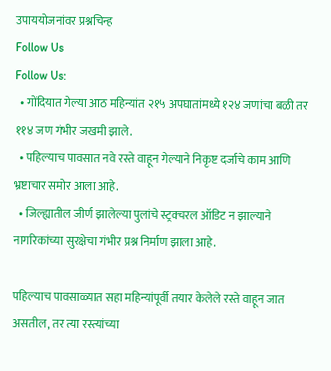उपाययोजनांवर प्रश्नचिन्ह
Follow Us
Follow Us:
  • गोंदियात गेल्या आठ महिन्यांत २१५ अपघातांमध्ये १२४ जणांचा बळी तर ११४ जण गंभीर जखमी झाले.
  • पहिल्याच पावसात नवे रस्ते वाहून गेल्याने निकृष्ट दर्जाचे काम आणि भ्रष्टाचार समोर आला आहे.
  • जिल्ह्यातील जीर्ण झालेल्या पुलांचे स्ट्रक्चरल ऑडिट न झाल्याने नागरिकांच्या सुरक्षेचा गंभीर प्रश्न निर्माण झाला आहे.

पहिल्याच पावसाळ्यात सहा महिन्यांपूर्वी तयार केलेले रस्ते वाहून जात असतील, तर त्या रस्त्यांच्या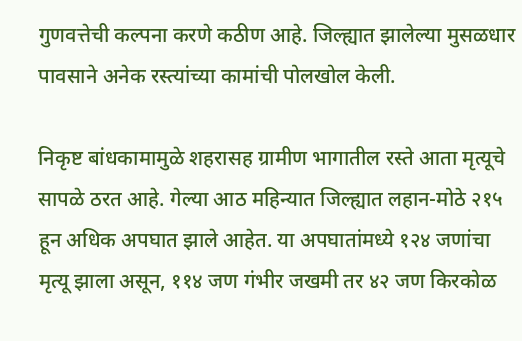गुणवत्तेची कल्पना करणे कठीण आहे. जिल्ह्यात झालेल्या मुसळधार पावसाने अनेक रस्त्यांच्या कामांची पोलखोल केली.

निकृष्ट बांधकामामुळे शहरासह ग्रामीण भागातील रस्ते आता मृत्यूचे सापळे ठरत आहे. गेल्या आठ महिन्यात जिल्ह्यात लहान-मोठे २१५ हून अधिक अपघात झाले आहेत. या अपघातांमध्ये १२४ जणांचा मृत्यू झाला असून, ११४ जण गंभीर जखमी तर ४२ जण किरकोळ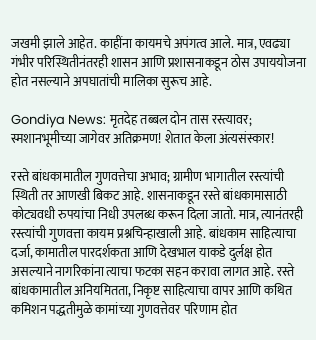जखमी झाले आहेत. काहींना कायमचे अपंगत्व आले. मात्र, एवढ्या गंभीर परिस्थितीनंतरही शासन आणि प्रशासनाकडून ठोस उपाययोजना होत नसल्याने अपघातांची मालिका सुरूच आहे.

Gondiya News: मृतदेह तब्बल दोन तास रस्त्यावर; स्मशानभूमीच्या जागेवर अतिक्रमण! शेतात केला अंत्यसंस्कार!

रस्ते बांधकामातील गुणवत्तेचा अभाव; ग्रामीण भागातील रस्त्यांची स्थिती तर आणखी बिकट आहे. शासनाकडून रस्ते बांधकामासाठी कोट्यवधी रुपयांचा निधी उपलब्ध करून दिला जातो. मात्र, त्यानंतरही रस्त्यांची गुणवत्ता कायम प्रश्नचिन्हाखाली आहे. बांधकाम साहित्याचा दर्जा, कामातील पारदर्शकता आणि देखभाल याकडे दुर्लक्ष होत असल्याने नागरिकांना त्याचा फटका सहन करावा लागत आहे. रस्ते बांधकामातील अनियमितता, निकृष्ट साहित्याचा वापर आणि कथित कमिशन पद्धतीमुळे कामांच्या गुणवत्तेवर परिणाम होत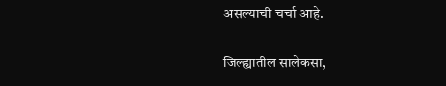असल्याची चर्चा आहे.

जिल्ह्यातील सालेकसा,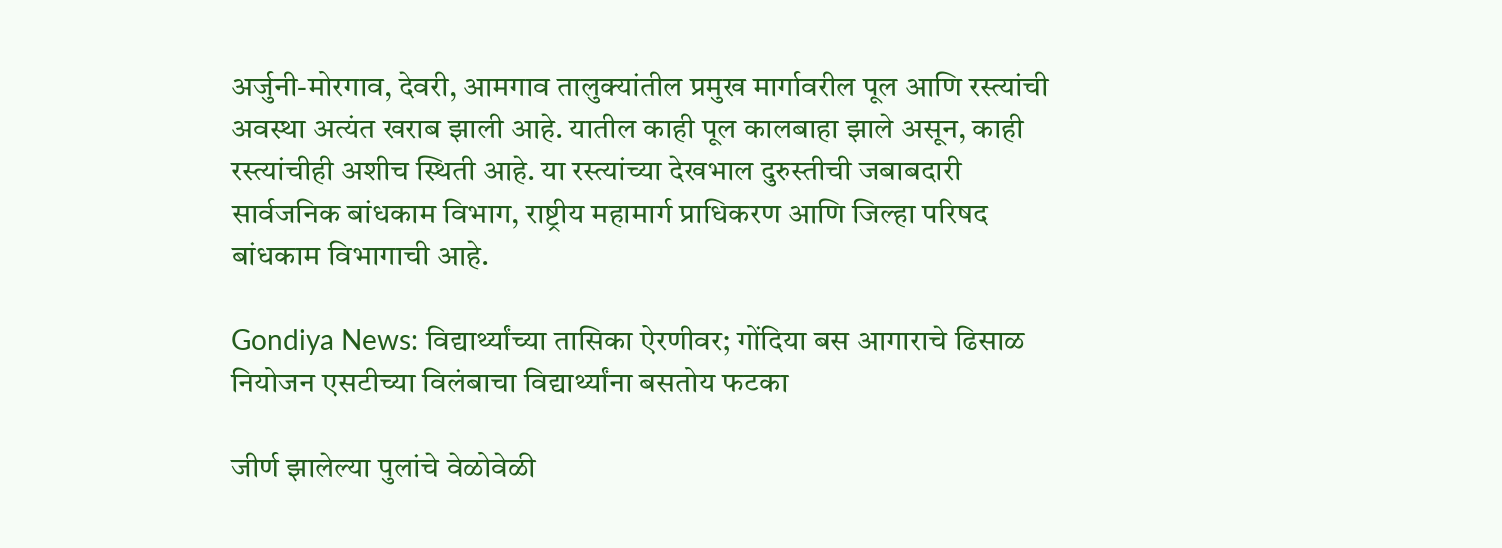अर्जुनी-मोरगाव, देवरी, आमगाव तालुक्यांतील प्रमुख मार्गावरील पूल आणि रस्त्यांची अवस्था अत्यंत खराब झाली आहे. यातील काही पूल कालबाहा झाले असून, काही रस्त्यांचीही अशीच स्थिती आहे. या रस्त्यांच्या देखभाल दुरुस्तीची जबाबदारी सार्वजनिक बांधकाम विभाग, राष्ट्रीय महामार्ग प्राधिकरण आणि जिल्हा परिषद बांधकाम विभागाची आहे.

Gondiya News: विद्यार्थ्यांच्या तासिका ऐरणीवर; गोंदिया बस आगाराचे ढिसाळ नियोजन एसटीच्या विलंबाचा विद्यार्थ्यांना बसतोय फटका

जीर्ण झालेल्या पुलांचे वेळोवेळी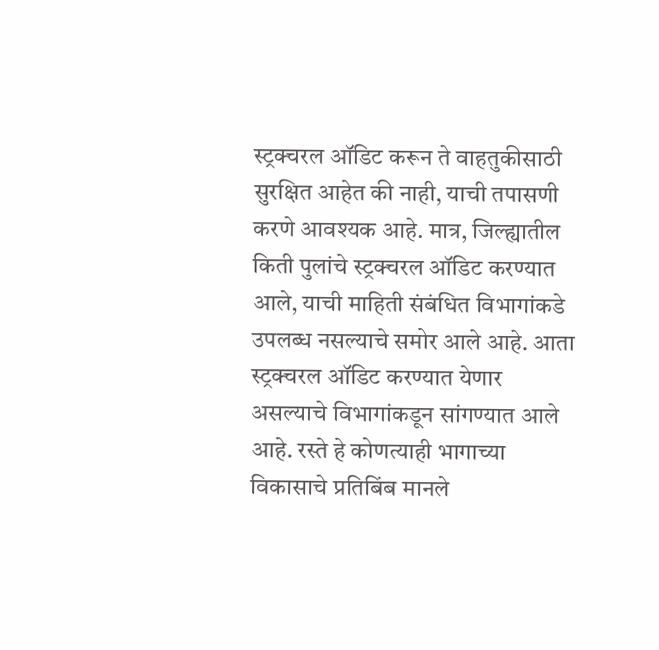स्ट्रक्चरल ऑडिट करून ते वाहतुकीसाठी सुरक्षित आहेत की नाही, याची तपासणी करणे आवश्यक आहे. मात्र, जिल्ह्यातील किती पुलांचे स्ट्रक्चरल ऑडिट करण्यात आले, याची माहिती संबंधित विभागांकडे उपलब्ध नसल्याचे समोर आले आहे. आता स्ट्रक्चरल ऑडिट करण्यात येणार असल्याचे विभागांकडून सांगण्यात आले आहे. रस्ते हे कोणत्याही भागाच्या विकासाचे प्रतिबिंब मानले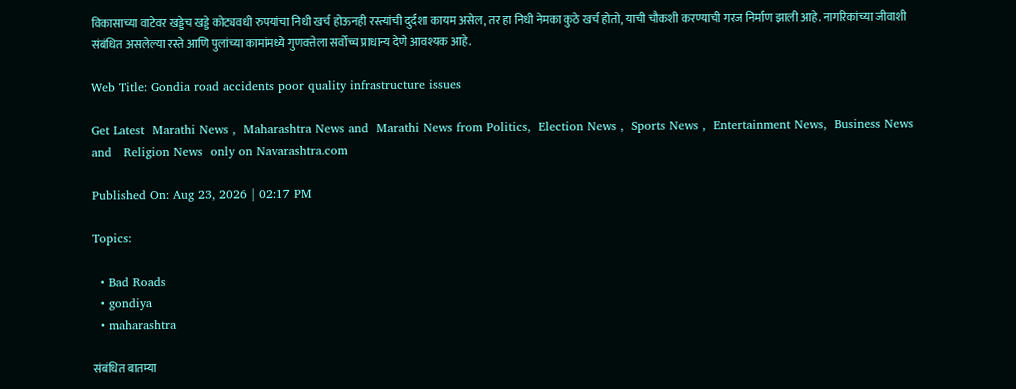विकासाच्या वाटेवर खड्डेच खड्डे कोट्यवधी रुपयांचा निधी खर्च होऊनही रस्त्यांची दुर्दशा कायम असेल, तर हा निधी नेमका कुठे खर्च होतो, याची चौकशी करण्याची गरज निर्माण झाली आहे. नागरिकांच्या जीवाशी संबंधित असलेल्या रस्ते आणि पुलांच्या कामांमध्ये गुणवत्तेला सर्वोच्च प्राधान्य देणे आवश्यक आहे.

Web Title: Gondia road accidents poor quality infrastructure issues

Get Latest  Marathi News ,  Maharashtra News and  Marathi News from Politics,  Election News ,  Sports News ,  Entertainment News,  Business News and   Religion News  only on Navarashtra.com

Published On: Aug 23, 2026 | 02:17 PM

Topics:

  • Bad Roads
  • gondiya
  • maharashtra

संबंधित बातम्या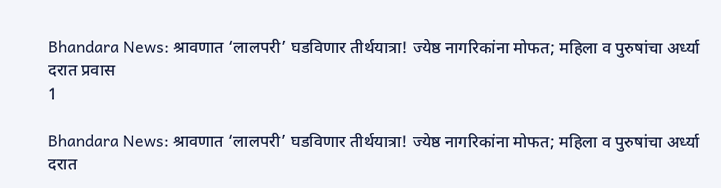Bhandara News: श्रावणात ‘लालपरी’ घडविणार तीर्थयात्रा! ज्येष्ठ नागरिकांना मोफत; महिला व पुरुषांचा अर्ध्या दरात प्रवास
1

Bhandara News: श्रावणात ‘लालपरी’ घडविणार तीर्थयात्रा! ज्येष्ठ नागरिकांना मोफत; महिला व पुरुषांचा अर्ध्या दरात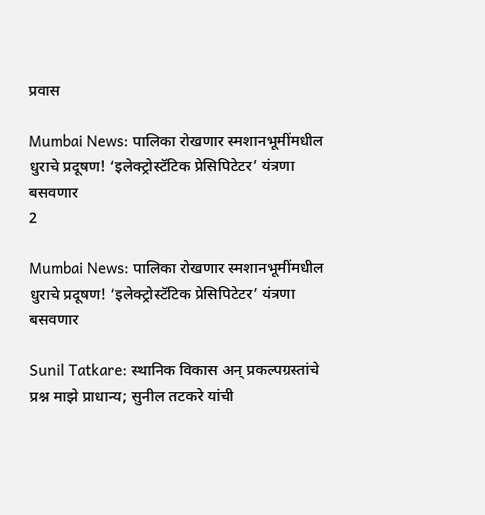प्रवास

Mumbai News: पालिका रोखणार स्मशानभूमींमधील धुराचे प्रदूषण! ‘इलेक्ट्रोस्टॅटिक प्रेसिपिटेटर’ यंत्रणा बसवणार
2

Mumbai News: पालिका रोखणार स्मशानभूमींमधील धुराचे प्रदूषण! ‘इलेक्ट्रोस्टॅटिक प्रेसिपिटेटर’ यंत्रणा बसवणार

Sunil Tatkare: स्थानिक विकास अन् प्रकल्पग्रस्तांचे प्रश्न माझे प्राधान्य; सुनील तटकरे यांची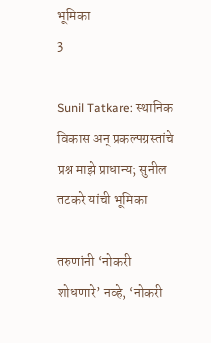भूमिका
3

Sunil Tatkare: स्थानिक विकास अन् प्रकल्पग्रस्तांचे प्रश्न माझे प्राधान्य; सुनील तटकरे यांची भूमिका

तरुणांनी ‘नोकरी शोधणारे’ नव्हे, ‘नोकरी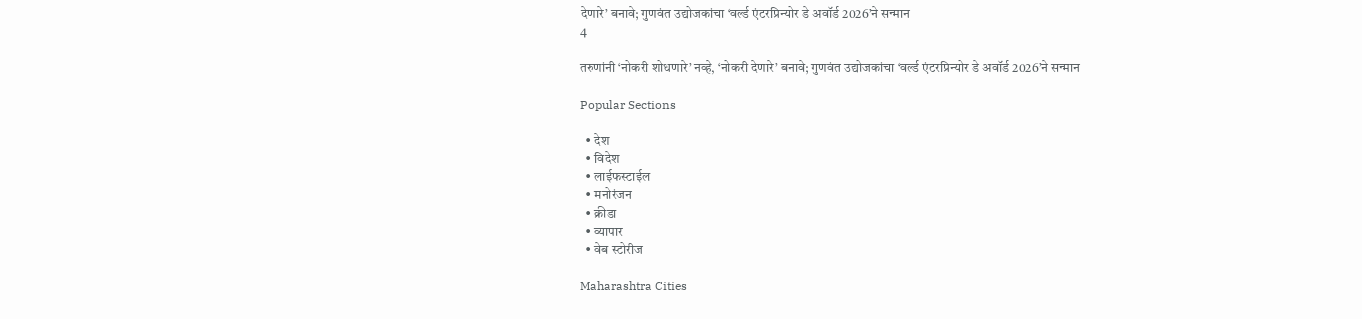देणारे’ बनावे; गुणवंत उद्योजकांचा ‘वर्ल्ड एंटरप्रिन्योर डे अवॉर्ड 2026’ने सन्मान
4

तरुणांनी ‘नोकरी शोधणारे’ नव्हे, ‘नोकरी देणारे’ बनावे; गुणवंत उद्योजकांचा ‘वर्ल्ड एंटरप्रिन्योर डे अवॉर्ड 2026’ने सन्मान

Popular Sections

  • देश
  • विदेश
  • लाईफस्टाईल
  • मनोरंजन
  • क्रीडा
  • व्यापार
  • वेब स्टोरीज

Maharashtra Cities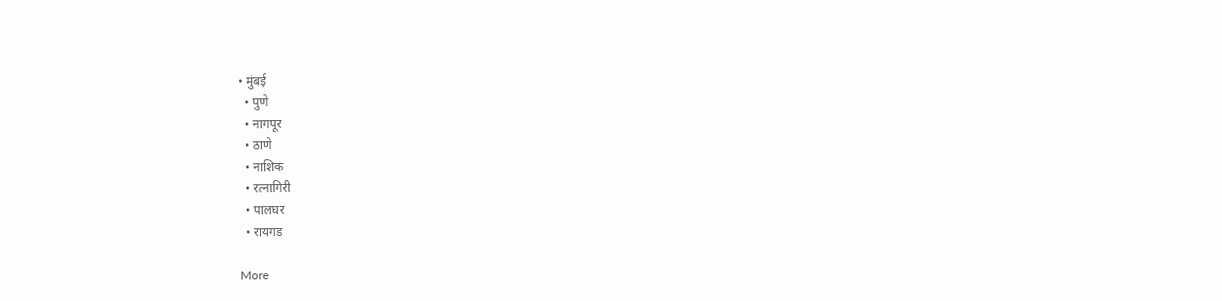• मुंबई
  • पुणे
  • नागपूर
  • ठाणे
  • नाशिक
  • रत्नागिरी
  • पालघर
  • रायगड

More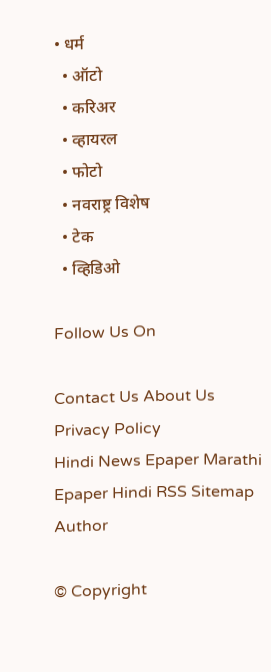• धर्म
  • ऑटो
  • करिअर
  • व्हायरल
  • फोटो
  • नवराष्ट्र विशेष
  • टेक
  • व्हिडिओ

Follow Us On

Contact Us About Us Privacy Policy
Hindi News Epaper Marathi Epaper Hindi RSS Sitemap Author

© Copyright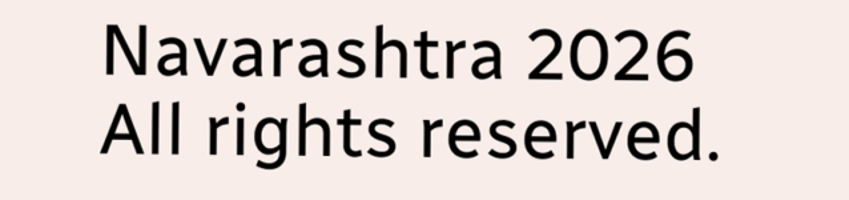Navarashtra 2026 All rights reserved.